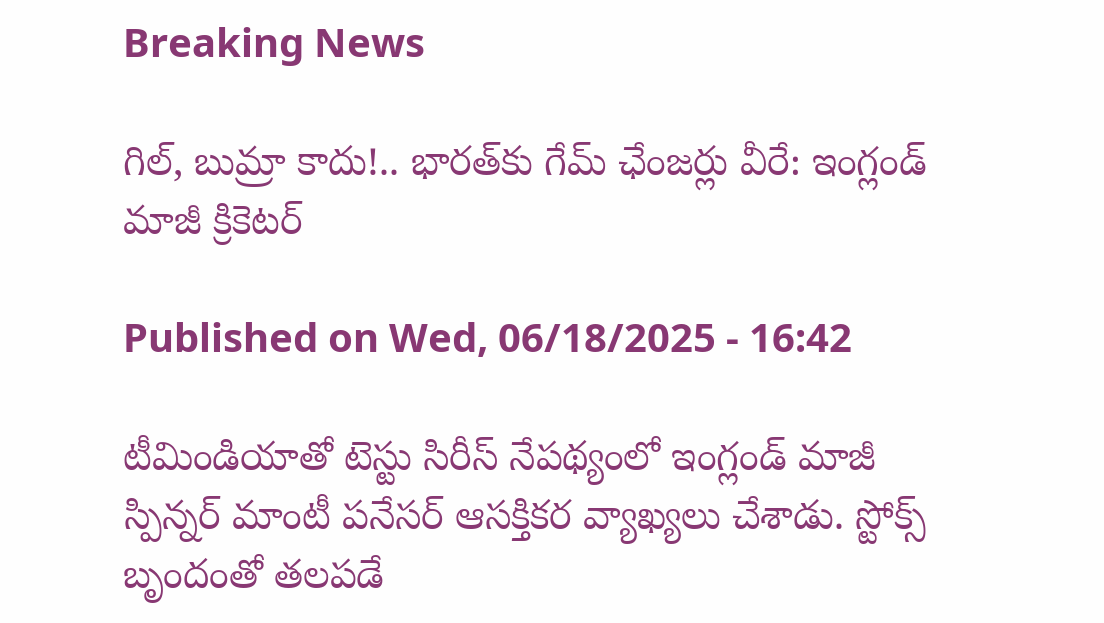Breaking News

గిల్‌, బుమ్రా కాదు!.. భారత్‌కు గేమ్‌ ఛేంజర్లు వీరే: ఇంగ్లండ్‌ మాజీ క్రికెటర్‌

Published on Wed, 06/18/2025 - 16:42

టీమిండియాతో టెస్టు సిరీస్‌ నేపథ్యంలో ఇంగ్లండ్‌ మాజీ స్పిన్నర్‌ మాంటీ పనేసర్‌ ఆసక్తికర వ్యాఖ్యలు చేశాడు. స్టోక్స్‌ బృందంతో తలపడే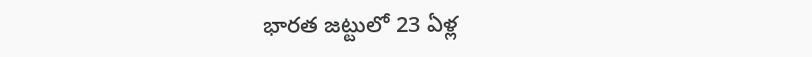భారత జట్టులో 23 ఏళ్ల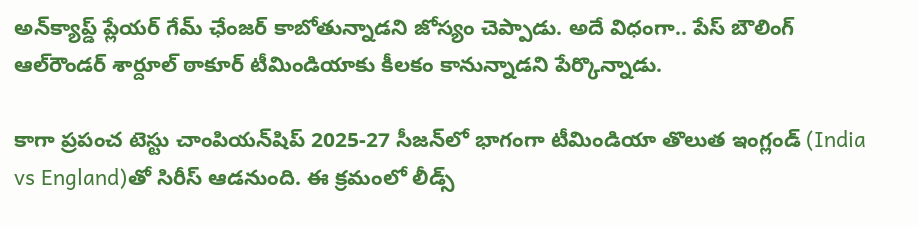అన్‌క్యాప్డ్‌ ప్లేయర్‌ గేమ్‌ ఛేంజర్‌ కాబోతున్నాడని జోస్యం చెప్పాడు. అదే విధంగా.. పేస్‌ బౌలింగ్‌ ఆల్‌రౌండర్‌ శార్దూల్‌ ఠాకూర్‌ టీమిండియాకు కీలకం కానున్నాడని పేర్కొన్నాడు.

కాగా ప్రపంచ టెస్టు చాంపియన్‌షిప్‌ 2025-27 సీజన్‌లో భాగంగా టీమిండియా తొలుత ఇంగ్లండ్‌ (India vs England)తో సిరీస్‌ ఆడనుంది. ఈ క్రమంలో లీడ్స్‌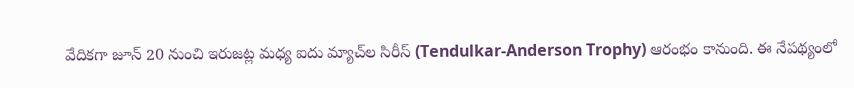వేదికగా జూన్‌ 20 నుంచి ఇరుజట్ల మధ్య ఐదు మ్యాచ్‌ల సిరీస్‌ (Tendulkar-Anderson Trophy) ఆరంభం కానుంది. ఈ నేపథ్యంలో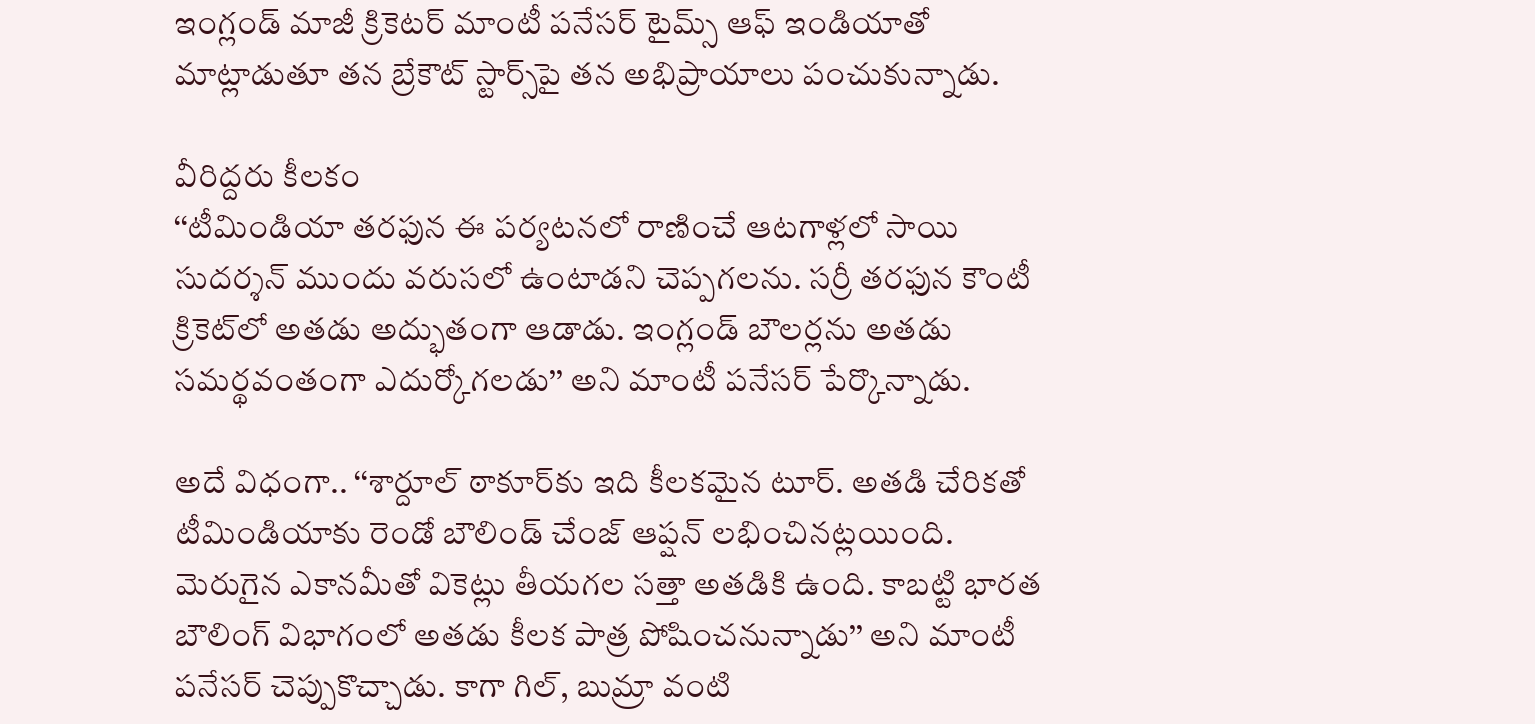ఇంగ్లండ్‌ మాజీ క్రికెటర్‌ మాంటీ పనేసర్‌ టైమ్స్‌ ఆఫ్‌ ఇండియాతో మాట్లాడుతూ తన బ్రేకౌట్‌ స్టార్స్‌పై తన అభిప్రాయాలు పంచుకున్నాడు.

వీరిద్దరు కీలకం
‘‘టీమిండియా తరఫున ఈ పర్యటనలో రాణించే ఆటగాళ్లలో సాయి సుదర్శన్‌ ముందు వరుసలో ఉంటాడని చెప్పగలను. సర్రీ తరఫున కౌంటీ క్రికెట్‌లో అతడు అద్భుతంగా ఆడాడు. ఇంగ్లండ్‌ బౌలర్లను అతడు సమర్థవంతంగా ఎదుర్కోగలడు’’ అని మాంటీ పనేసర్‌ పేర్కొన్నాడు.

అదే విధంగా.. ‘‘శార్దూల్‌ ఠాకూర్‌కు ఇది కీలకమైన టూర్‌. అతడి చేరికతో టీమిండియాకు రెండో బౌలిండ్‌ చేంజ్‌ ఆప్షన్‌ లభించినట్లయింది. మెరుగైన ఎకానమీతో వికెట్లు తీయగల సత్తా అతడికి ఉంది. కాబట్టి భారత బౌలింగ్‌ విభాగంలో అతడు కీలక పాత్ర పోషించనున్నాడు’’ అని మాంటీ పనేసర్‌ చెప్పుకొచ్చాడు. కాగా గిల్‌, బుమ్రా వంటి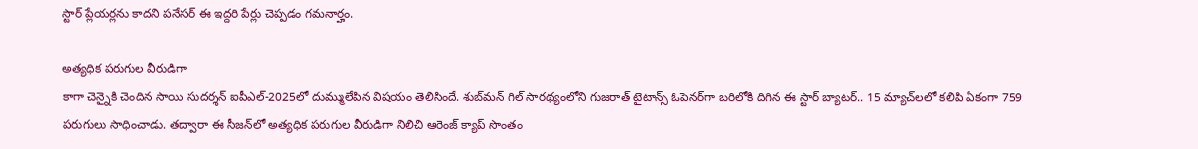స్టార్‌ ప్లేయర్లను కాదని పనేసర్‌ ఈ ఇద్దరి పేర్లు చెప్పడం గమనార్హం.

అత్యధిక పరుగుల వీరుడిగా
కాగా చెన్నైకి చెందిన సాయి సుదర్శన్‌ ఐపీఎల్‌-2025లో దుమ్ములేపిన విషయం తెలిసిందే. శుబ్‌మన్‌ గిల్‌ సారథ్యంలోని గుజరాత్‌ టైటాన్స్‌ ఓపెనర్‌గా బరిలోకి దిగిన ఈ స్టార్‌ బ్యాటర్‌.. 15 మ్యాచ్‌లలో కలిపి ఏకంగా 759 పరుగులు సాధించాడు. తద్వారా ఈ సీజన్‌లో అత్యధిక పరుగుల వీరుడిగా నిలిచి ఆరెంజ్‌ క్యాప్‌ సొంతం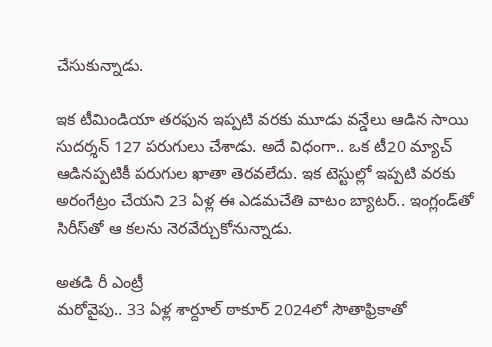చేసుకున్నాడు.

ఇక టీమిండియా తరఫున ఇప్పటి వరకు మూడు వన్డేలు ఆడిన సాయి సుదర్శన్‌ 127 పరుగులు చేశాడు. అదే విధంగా.. ఒక టీ20 మ్యాచ్‌ ఆడినప్పటికీ పరుగుల ఖాతా తెరవలేదు. ఇక టెస్టుల్లో ఇప్పటి వరకు అరంగేట్రం చేయని 23 ఏళ్ల ఈ ఎడమచేతి వాటం బ్యాటర్‌.. ఇంగ్లండ్‌తో సిరీస్‌తో ఆ కలను నెరవేర్చుకోనున్నాడు.

అతడి రీ ఎంట్రీ
మరోవైపు.. 33 ఏళ్ల శార్దూల్‌ ఠాకూర్‌ 2024లో సౌతాఫ్రికాతో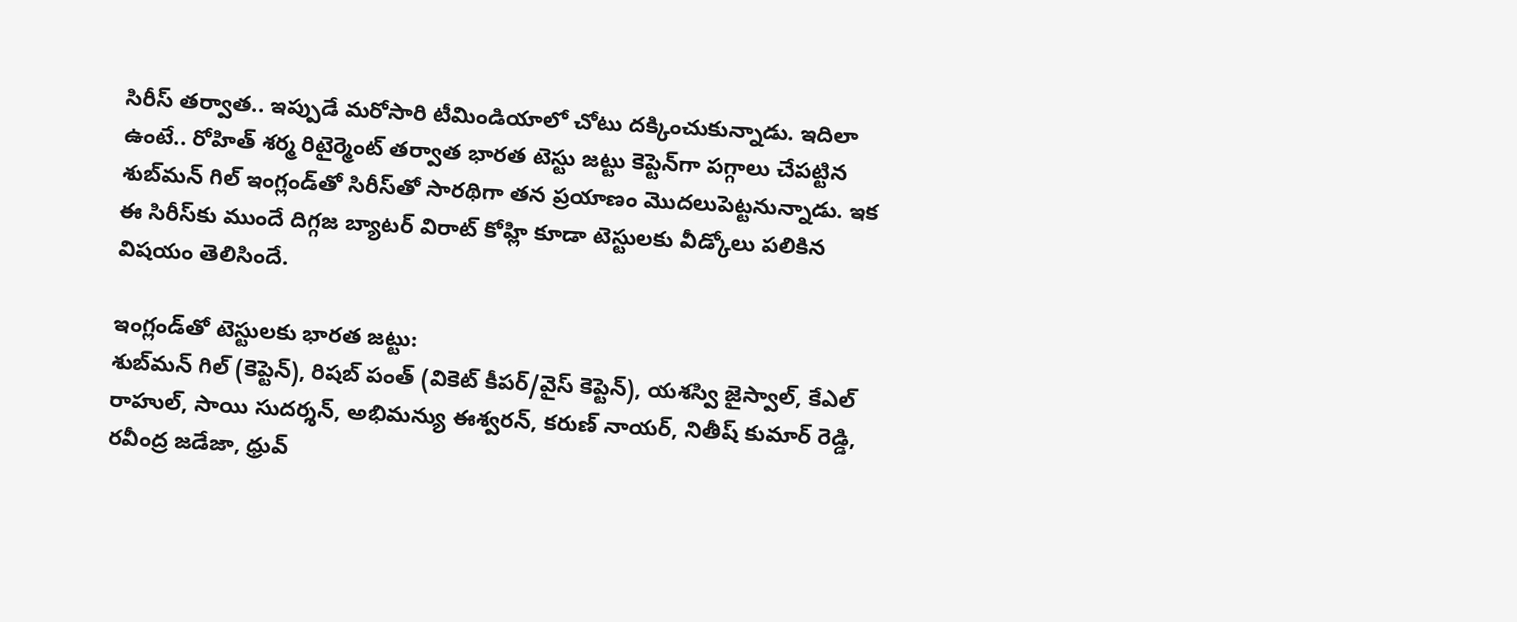సిరీస్‌ తర్వాత.. ఇప్పుడే మరోసారి టీమిండియాలో చోటు దక్కించుకున్నాడు. ఇదిలా ఉంటే.. రోహిత్‌ శర్మ రిటైర్మెంట్‌ తర్వాత భారత టెస్టు జట్టు కెప్టెన్‌గా పగ్గాలు చేపట్టిన శుబ్‌మన్‌ గిల్‌ ఇంగ్లండ్‌తో సిరీస్‌తో సారథిగా తన ప్రయాణం మొదలుపెట్టనున్నాడు. ఇక ఈ సిరీస్‌కు ముందే దిగ్గజ బ్యాటర్‌ విరాట్‌ కోహ్లి కూడా టెస్టులకు వీడ్కోలు పలికిన విషయం తెలిసిందే.

ఇంగ్లండ్‌తో టెస్టులకు భారత జట్టు:
శుబ్‌మన్ గిల్ (కెప్టెన్‌), రిషబ్ పంత్ (వికెట్‌ కీపర్‌/వైస్‌ కెప్టెన్‌), యశస్వి జైస్వాల్, కేఎల్‌ రాహుల్, సాయి సుదర్శన్, అభిమన్యు ఈశ్వరన్, కరుణ్ నాయర్, నితీష్ కుమార్ రెడ్డి, రవీంద్ర జడేజా, ధ్రువ్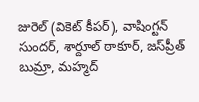జురెల్ (వికెట్‌ కీపర్‌), వాషింగ్టన్ సుందర్, శార్దూల్ ఠాకూర్, జస్‌ప్రీత్‌ బుమ్రా, మహ్మద్‌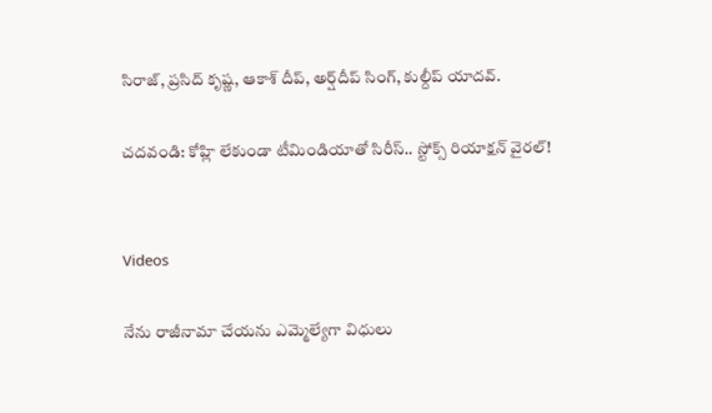సిరాజ్‌, ప్రసిద్‌ కృష్ణ, ఆకాశ్‌ దీప్‌, అర్ష్‌దీప్‌ సింగ్‌, కుల్దీప్‌ యాదవ్‌.

చదవండి: కోహ్లి లేకుండా టీమిండియాతో సిరీస్‌.. స్టోక్స్‌ రియాక్షన్‌ వైరల్‌!


Videos

నేను రాజీనామా చేయను ఎమ్మెల్యేగా విధులు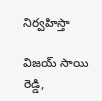నిర్వహిస్తా

విజయ్ సాయి రెడ్డి,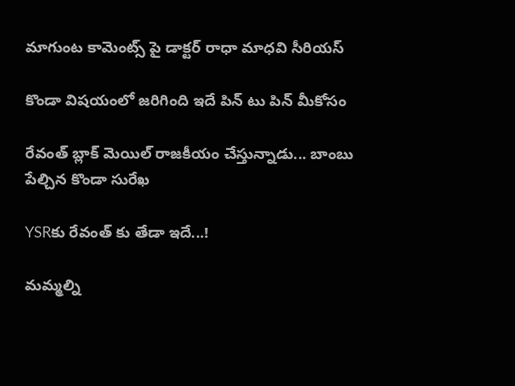మాగుంట కామెంట్స్ పై డాక్టర్ రాధా మాధవి సీరియస్

కొండా విషయంలో జరిగింది ఇదే పిన్ టు పిన్ మీకోసం

రేవంత్ బ్లాక్ మెయిల్ రాజకీయం చేస్తున్నాడు... బాంబు పేల్చిన కొండా సురేఖ

YSRకు రేవంత్ కు తేడా ఇదే...!

మమ్మల్ని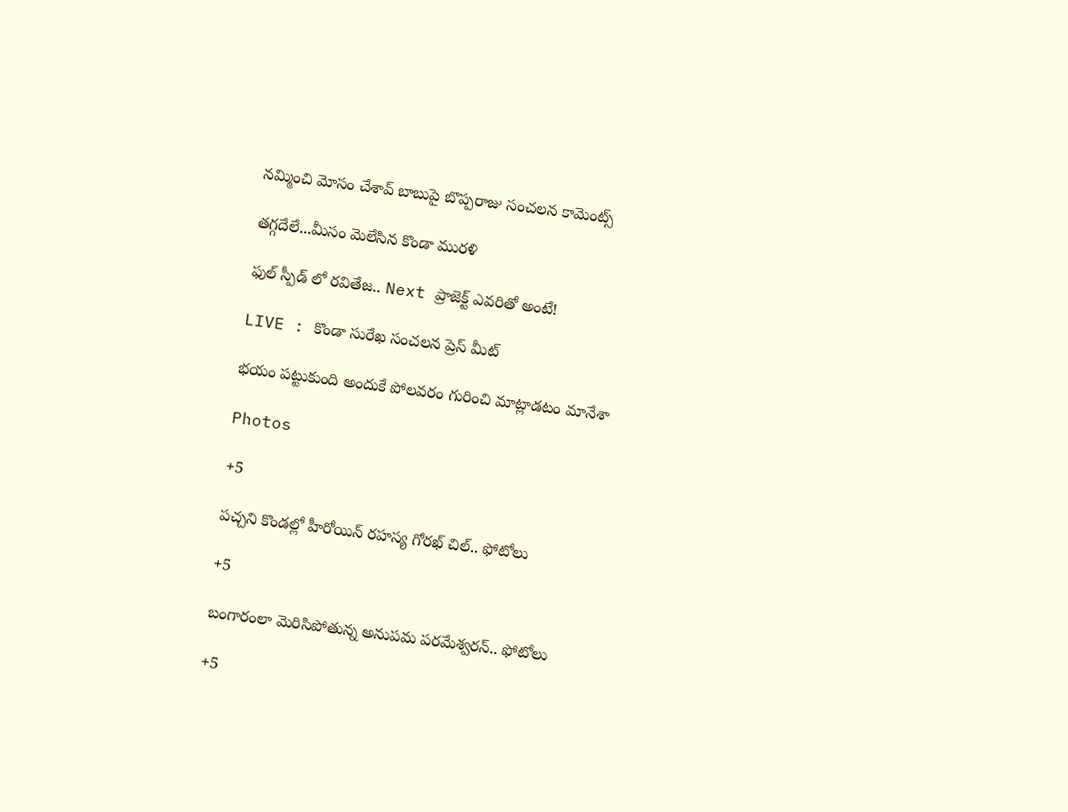నమ్మించి మోసం చేశావ్ బాబుపై బొప్పరాజు సంచలన కామెంట్స్

తగ్గదేలే...మీసం మెలేసిన కొండా మురళి

ఫుల్ స్పీడ్ లో రవితేజ.. Next ప్రాజెక్ట్ ఎవరితో అంటే!

LIVE : కొండా సురేఖ సంచలన ప్రెస్ మీట్

భయం పట్టుకుంది అందుకే పోలవరం గురించి మాట్లాడటం మానేశా

Photos

+5

పచ్చని కొండల్లో హీరోయిన్ రహస్య గోరఖ్ చిల్.. ఫోటోలు

+5

బంగారంలా మెరిసిపోతున్న అనుపమ పరమేశ్వరన్.. ఫోటోలు

+5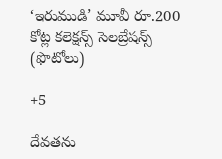‘ఇరుముడి’ మూవీ రూ.200 కోట్ల కలెక్షన్స్ సెలబ్రేషన్స్ (ఫొటోలు)

+5

దేవతను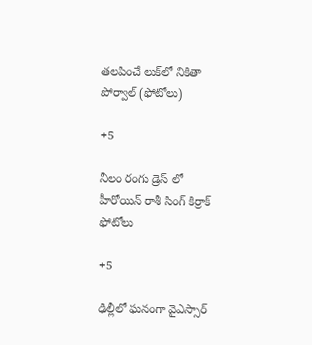తలపించే లుక్‌లో నికితా పోర్వాల్‌ (ఫోటోలు)

+5

నీలం రంగు డ్రెస్ లో హీరోయిన్ రాశీ సింగ్ కిర్రాక్ ఫోటోలు

+5

ఢిల్లీలో ఘనంగా వైఎస్సార్‌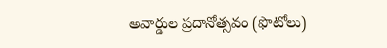అవార్డుల ప్రదానోత్సవం (ఫొటోలు)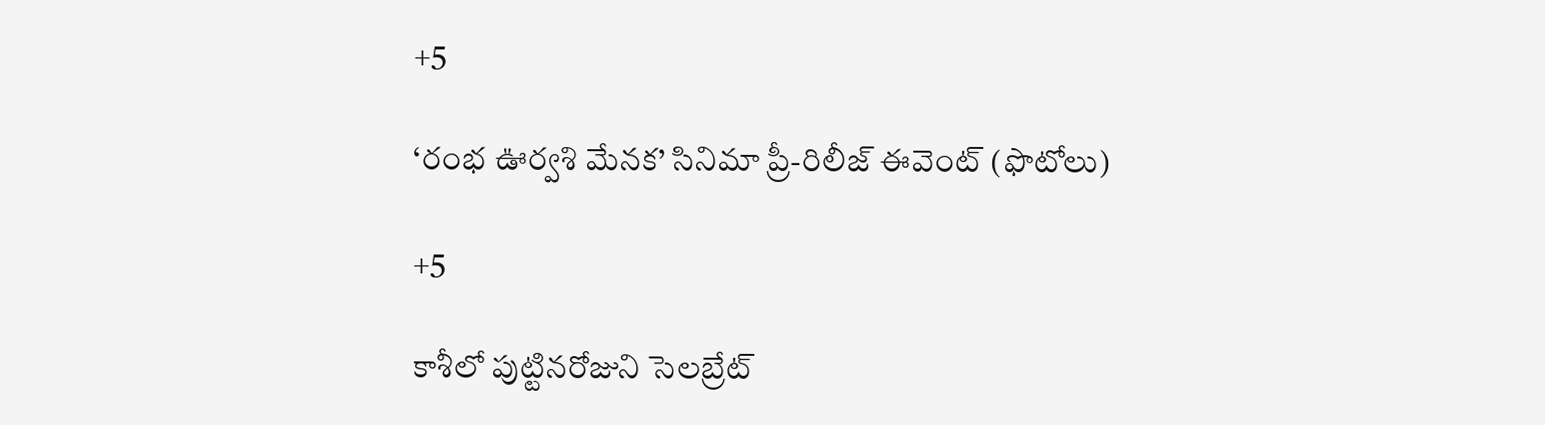+5

‘రంభ ఊర్వశి మేనక’ సినిమా ప్రీ-రిలీజ్ ఈవెంట్‌ (ఫొటోలు)

+5

కాశీలో పుట్టినరోజుని సెలబ్రేట్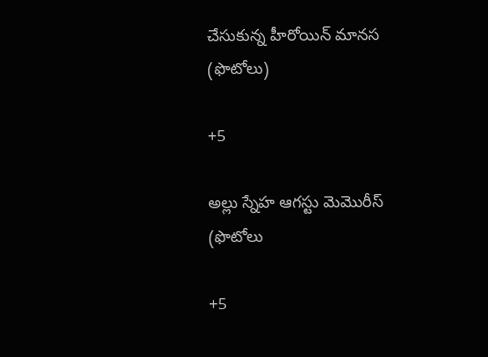చేసుకున్న హీరోయిన్ మానస (ఫొటోలు)

+5

అల్లు స్నేహ ఆగస్టు మెమొరీస్ (ఫొటోలు

+5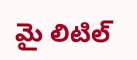మై లిటిల్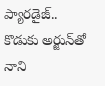ప్యారడైజ్‌.. కొడుకు అర్జున్‌తో నాని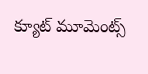క్యూట్ మూమెంట్స్‌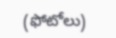(ఫోటోలు)